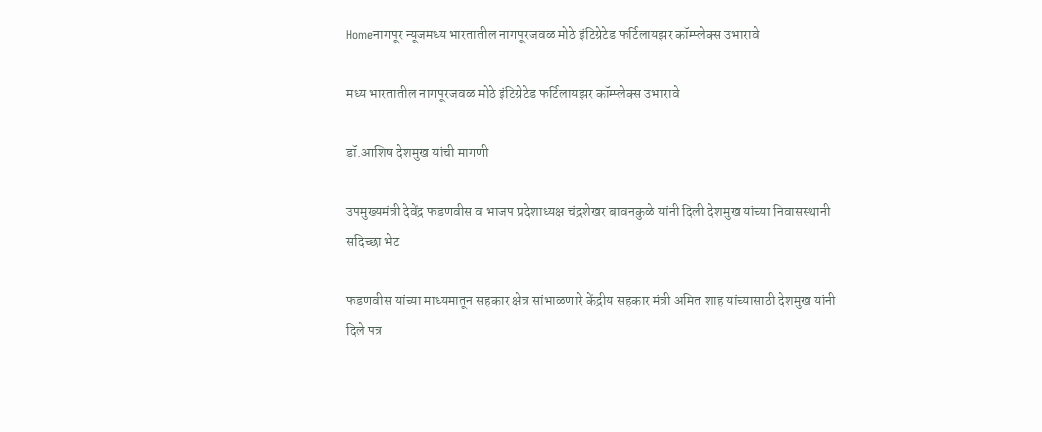Homeनागपूर न्यूजमध्य भारतातील नागपूरजवळ मोठे इंटिग्रेटेड फर्टिलायझर कॉम्प्लेक्स उभारावे

मध्य भारतातील नागपूरजवळ मोठे इंटिग्रेटेड फर्टिलायझर कॉम्प्लेक्स उभारावे

डॉ.आशिष देशमुख यांची मागणी

उपमुख्यमंत्री देवेंद्र फडणवीस व भाजप प्रदेशाध्यक्ष चंद्रशेखर बावनकुळे यांनी दिली देशमुख यांच्या निवासस्थानी सदिच्छा भेट

फडणवीस यांच्या माध्यमातून सहकार क्षेत्र सांभाळणारे केंद्रीय सहकार मंत्री अमित शाह यांच्यासाठी देशमुख यांनी दिले पत्र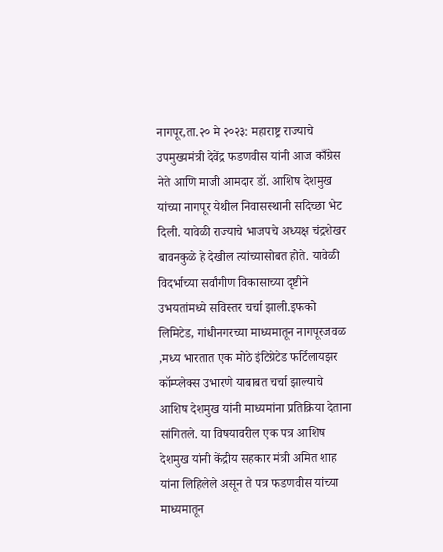नागपूर,ता.२० मे २०२३: महाराष्ट्र राज्याचे उपमुख्यमंत्री देवेंद्र फडणवीस यांनी आज काँग्रेस नेते आणि माजी आमदार डॉ. आशिष देशमुख यांच्या नागपूर येथील निवासस्थानी सदिच्छा भेट दिली. यावेळी राज्याचे भाजपचे अध्यक्ष चंद्रशेखर बावनकुळे हे देखील त्यांच्यासोबत होते. यावेळी विदर्भाच्या सर्वांगीण विकासाच्या दृष्टीने उभयतांमध्ये सविस्तर चर्चा झाली.इफको लिमिटेड, गांधीनगरच्या माध्यमातून नागपूरजवळ ,मध्य भारतात एक मोठे इंटिग्रेटेड फर्टिलायझर कॉम्प्लेक्स उभारणे याबाबत चर्चा झाल्याचे आशिष देशमुख यांनी माध्यमांना प्रतिक्रिया देताना सांगितले. या विषयावरील एक पत्र आशिष देशमुख यांनी केंद्रीय सहकार मंत्री अमित शाह यांना लिहिलेले असून ते पत्र फडणवीस यांच्या माध्यमातून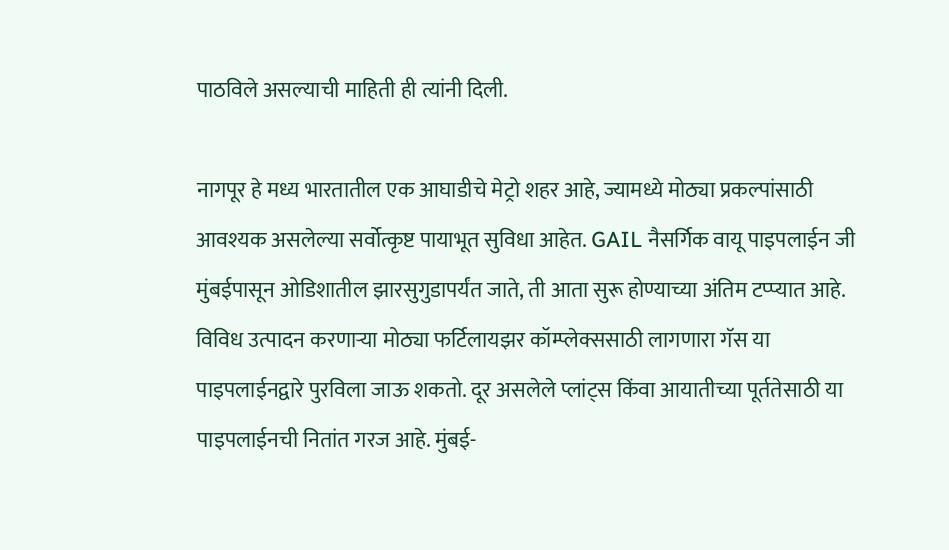पाठविले असल्याची माहिती ही त्यांनी दिली.

नागपूर हे मध्य भारतातील एक आघाडीचे मेट्रो शहर आहे, ज्यामध्ये मोठ्या प्रकल्पांसाठी आवश्यक असलेल्या सर्वोत्कृष्ट पायाभूत सुविधा आहेत. GAIL नैसर्गिक वायू पाइपलाईन जी मुंबईपासून ओडिशातील झारसुगुडापर्यंत जाते, ती आता सुरू होण्याच्या अंतिम टप्प्यात आहे. विविध उत्पादन करणाऱ्या मोठ्या फर्टिलायझर कॉम्प्लेक्ससाठी लागणारा गॅस या पाइपलाईनद्वारे पुरविला जाऊ शकतो. दूर असलेले प्लांट्स किंवा आयातीच्या पूर्ततेसाठी या पाइपलाईनची नितांत गरज आहे. मुंबई-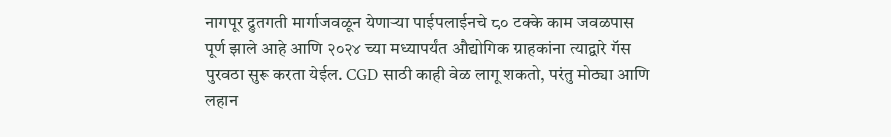नागपूर द्रुतगती मार्गाजवळून येणाऱ्या पाईपलाईनचे ८० टक्के काम जवळपास पूर्ण झाले आहे आणि २०२४ च्या मध्यापर्यंत औद्योगिक ग्राहकांना त्याद्वारे गॅस पुरवठा सुरू करता येईल. CGD साठी काही वेळ लागू शकतो, परंतु मोठ्या आणि लहान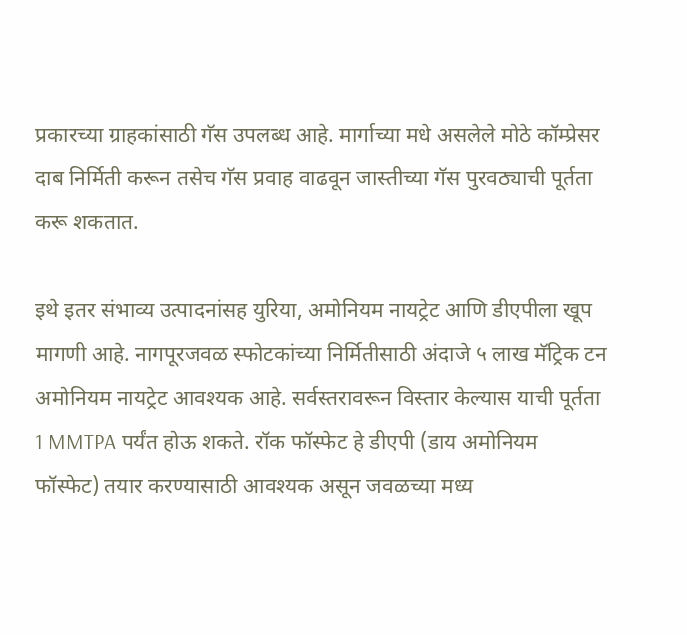प्रकारच्या ग्राहकांसाठी गॅस उपलब्ध आहे. मार्गाच्या मधे असलेले मोठे कॉम्प्रेसर दाब निर्मिती करून तसेच गॅस प्रवाह वाढवून जास्तीच्या गॅस पुरवठ्याची पूर्तता करू शकतात.

इथे इतर संभाव्य उत्पादनांसह युरिया, अमोनियम नायट्रेट आणि डीएपीला खूप मागणी आहे. नागपूरजवळ स्फोटकांच्या निर्मितीसाठी अंदाजे ५ लाख मॅट्रिक टन अमोनियम नायट्रेट आवश्यक आहे. सर्वस्तरावरून विस्तार केल्यास याची पूर्तता 1 MMTPA पर्यंत होऊ शकते. रॉक फॉस्फेट हे डीएपी (डाय अमोनियम फॉस्फेट) तयार करण्यासाठी आवश्यक असून जवळच्या मध्य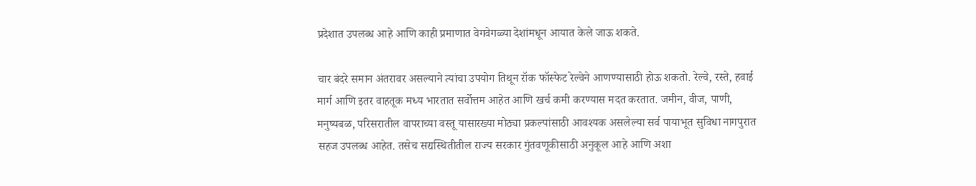प्रदेशात उपलब्ध आहे आणि काही प्रमाणात वेगवेगळ्या देशांमधून आयात केले जाऊ शकते.

चार बंदरे समान अंतरावर असल्याने त्यांचा उपयोग तिथून रॉक फॉस्फेट रेल्वेने आणण्यासाठी होऊ शकतो. रेल्वे, रस्ते, हवाई मार्ग आणि इतर वाहतूक मध्य भारतात सर्वोत्तम आहेत आणि खर्च कमी करण्यास मदत करतात. जमीन, वीज, पाणी, मनुष्यबळ, परिसरातील वापराच्या वस्तू यासारख्या मोठ्या प्रकल्पांसाठी आवश्यक असलेल्या सर्व पायाभूत सुविधा नागपुरात सहज उपलब्ध आहेत. तसेच सद्यस्थितीतील राज्य सरकार गुंतवणूकीसाठी अनुकूल आहे आणि अशा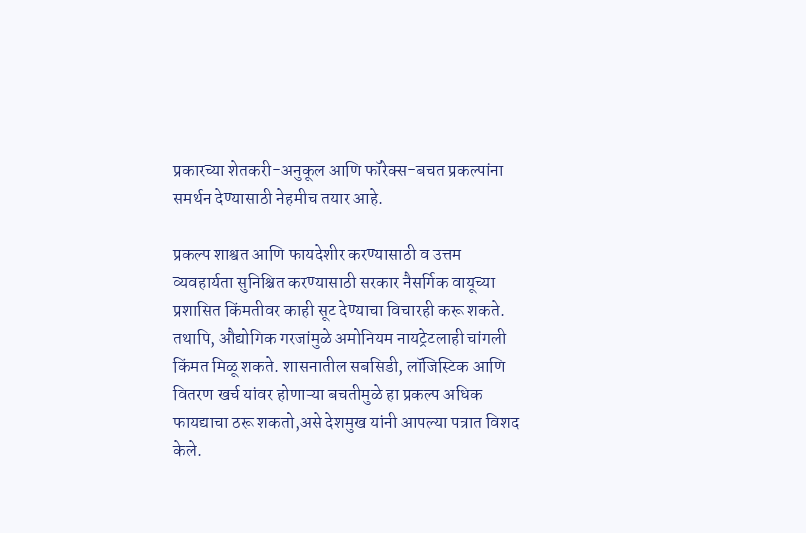प्रकारच्या शेतकरी-अनुकूल आणि फॉरेक्स-बचत प्रकल्पांना समर्थन देण्यासाठी नेहमीच तयार आहे.

प्रकल्प शाश्वत आणि फायदेशीर करण्यासाठी व उत्तम व्यवहार्यता सुनिश्चित करण्यासाठी सरकार नैसर्गिक वायूच्या प्रशासित किंमतीवर काही सूट देण्याचा विचारही करू शकते. तथापि, औद्योगिक गरजांमुळे अमोनियम नायट्रेटलाही चांगली किंमत मिळू शकते. शासनातील सबसिडी, लॉजिस्टिक आणि वितरण खर्च यांवर होणाऱ्या बचतीमुळे हा प्रकल्प अधिक फायद्याचा ठरू शकतो,असे देशमुख यांनी आपल्या पत्रात विशद केले.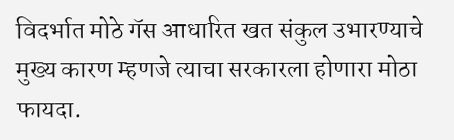विदर्भात मोठे गॅस आधारित खत संकुल उभारण्याचे मुख्य कारण म्हणजे त्याचा सरकारला होणारा मोठा फायदा.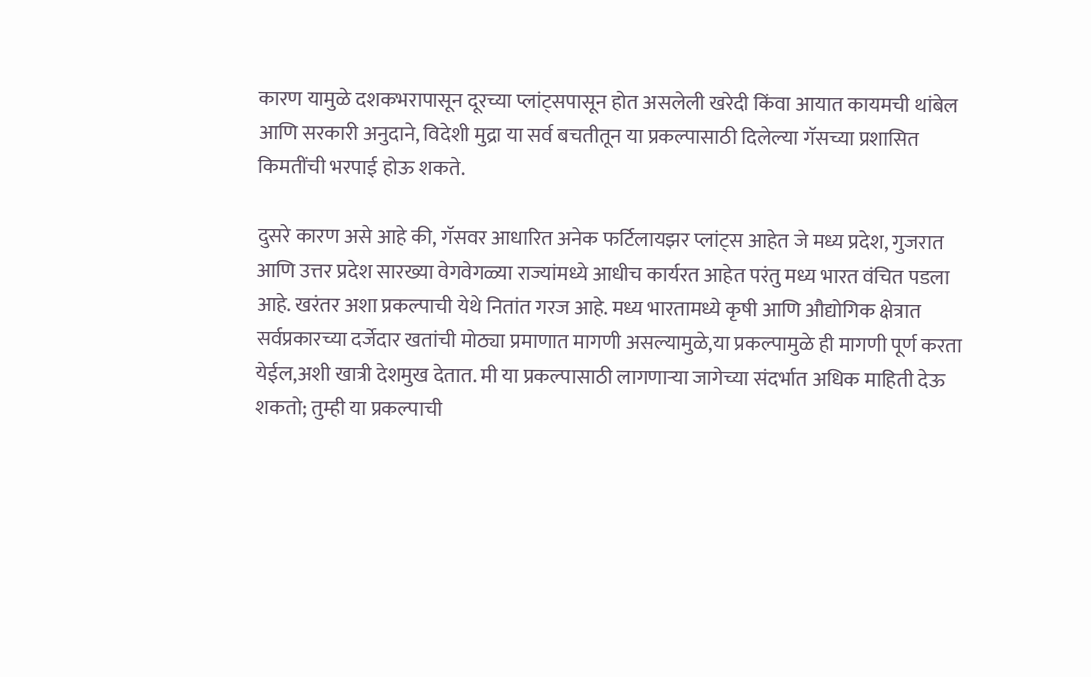कारण यामुळे दशकभरापासून दूरच्या प्लांट्सपासून होत असलेली खरेदी किंवा आयात कायमची थांबेल आणि सरकारी अनुदाने, विदेशी मुद्रा या सर्व बचतीतून या प्रकल्पासाठी दिलेल्या गॅसच्या प्रशासित किमतींची भरपाई होऊ शकते.

दुसरे कारण असे आहे की, गॅसवर आधारित अनेक फर्टिलायझर प्लांट्स आहेत जे मध्य प्रदेश, गुजरात आणि उत्तर प्रदेश सारख्या वेगवेगळ्या राज्यांमध्ये आधीच कार्यरत आहेत परंतु मध्य भारत वंचित पडला आहे. खरंतर अशा प्रकल्पाची येथे नितांत गरज आहे. मध्य भारतामध्ये कृषी आणि औद्योगिक क्षेत्रात सर्वप्रकारच्या दर्जेदार खतांची मोठ्या प्रमाणात मागणी असल्यामुळे,या प्रकल्पामुळे ही मागणी पूर्ण करता येईल,अशी खात्री देशमुख देतात. मी या प्रकल्पासाठी लागणाऱ्या जागेच्या संदर्भात अधिक माहिती देऊ शकतो; तुम्ही या प्रकल्पाची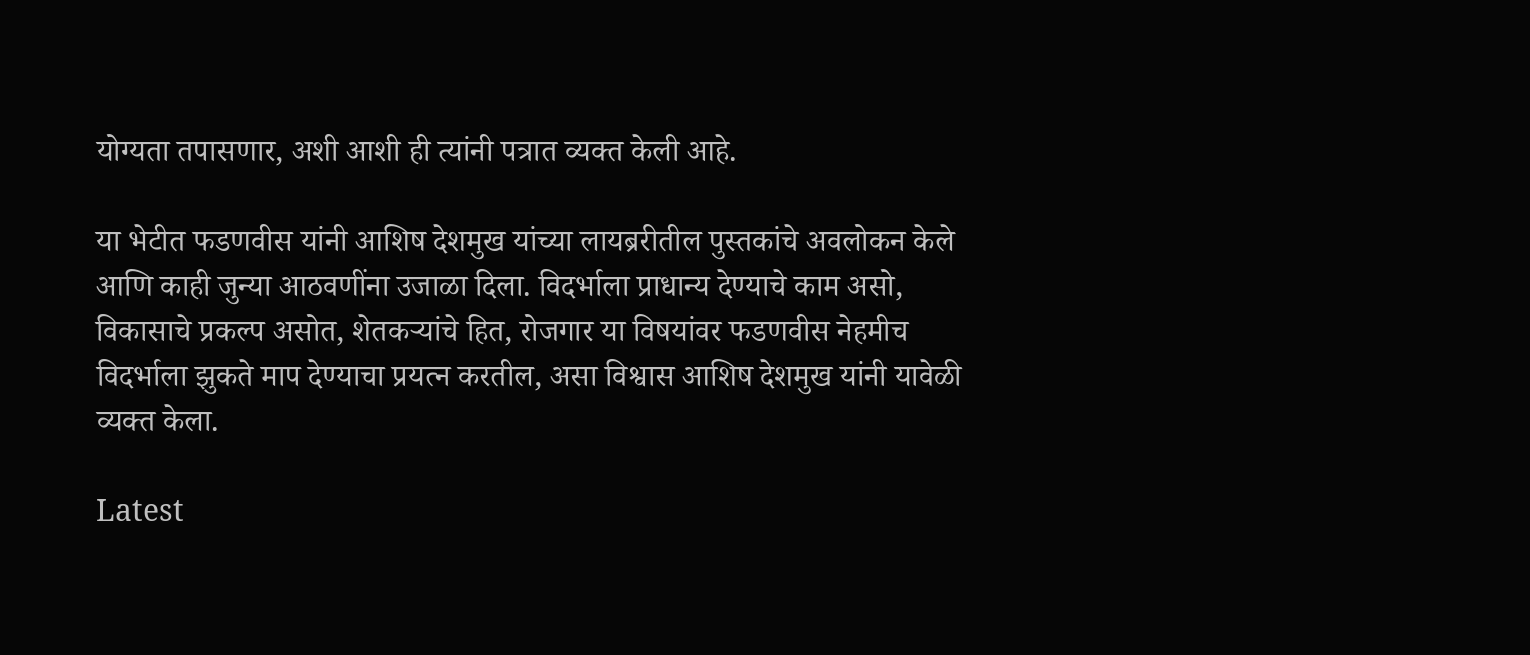योग्यता तपासणार, अशी आशी ही त्यांनी पत्रात व्यक्त केली आहे.

या भेटीत फडणवीस यांनी आशिष देशमुख यांच्या लायब्ररीतील पुस्तकांचे अवलोकन केले आणि काही जुन्या आठवणींना उजाळा दिला. विदर्भाला प्राधान्य देण्याचे काम असो, विकासाचे प्रकल्प असोत, शेतकऱ्यांचे हित, रोजगार या विषयांवर फडणवीस नेहमीच विदर्भाला झुकते माप देण्याचा प्रयत्न करतील, असा विश्वास आशिष देशमुख यांनी यावेळी व्यक्त केला.

Latest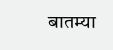बातम्या